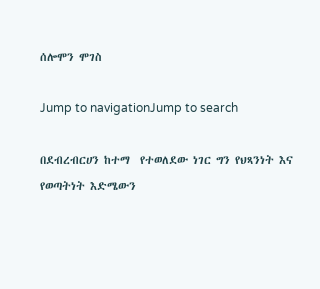ሰሎሞን ሞገስ

Jump to navigationJump to search

በደብረብርሀን ከተማ  የተወለደው ነገር ግን የህጻንነት እና የወጣትነት እድሜውን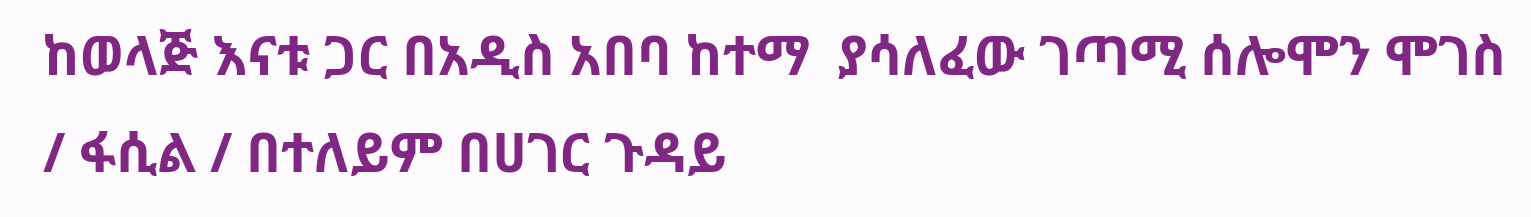ከወላጅ እናቱ ጋር በአዲስ አበባ ከተማ  ያሳለፈው ገጣሚ ሰሎሞን ሞገስ / ፋሲል / በተለይም በሀገር ጉዳይ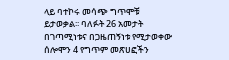ላይ ባተኮሩ መሳጭ ግጥሞቹ ይታወቃል፡፡ ባለፉት 26 አመታት በገጣሚነቱና በጋዜጠኝነቱ የሚታወቀው ሰሎሞን 4 የግጥም መጽሀፎችን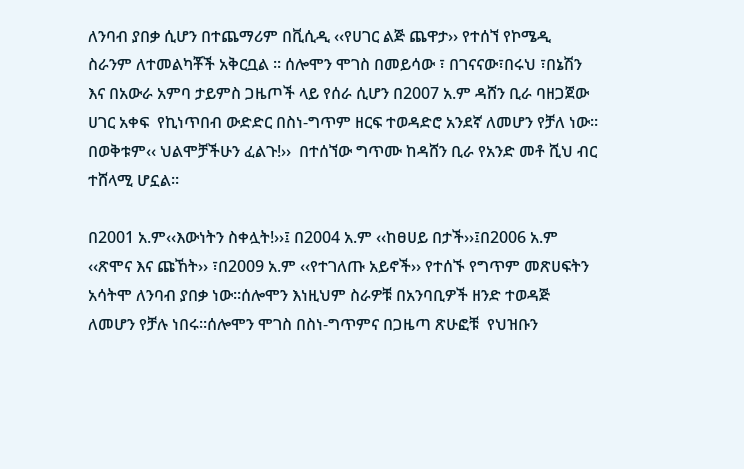ለንባብ ያበቃ ሲሆን በተጨማሪም በቪሲዲ ‹‹የሀገር ልጅ ጨዋታ›› የተሰኘ የኮሜዲ ስራንም ለተመልካቾች አቅርቧል ፡፡ ሰሎሞን ሞገስ በመይሳው ፣ በገናናው፣በሩህ ፣በኔሽን እና በአውራ አምባ ታይምስ ጋዜጦች ላይ የሰራ ሲሆን በ2007 አ.ም ዳሸን ቢራ ባዘጋጀው ሀገር አቀፍ  የኪነጥበብ ውድድር በስነ-ግጥም ዘርፍ ተወዳድሮ አንደኛ ለመሆን የቻለ ነው፡፡በወቅቱም‹‹ ህልሞቻችሁን ፈልጉ!››  በተሰኘው ግጥሙ ከዳሸን ቢራ የአንድ መቶ ሺህ ብር ተሸላሚ ሆኗል፡፡

በ2001 አ.ም‹‹እውነትን ስቀሏት!››፤ በ2004 አ.ም ‹‹ከፀሀይ በታች››፤በ2006 አ.ም ‹‹ጽሞና እና ጩኸት›› ፣በ2009 አ.ም ‹‹የተገለጡ አይኖች›› የተሰኙ የግጥም መጽሀፍትን አሳትሞ ለንባብ ያበቃ ነው፡፡ሰሎሞን እነዚህም ስራዎቹ በአንባቢዎች ዘንድ ተወዳጅ ለመሆን የቻሉ ነበሩ፡፡ሰሎሞን ሞገስ በስነ-ግጥምና በጋዜጣ ጽሁፎቹ  የህዝቡን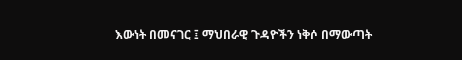እውነት በመናገር ፤ ማህበራዊ ጉዳዮችን ነቅሶ በማውጣት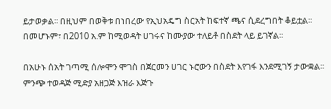ይታወቃል፡፡ በዚህም በወቅቱ በነበረው የኢህአዴግ ስርአት ከፍተኛ ጫና ሲደረግበት ቆይቷል፡፡ በመሆኑም፣ በ2010 አ.ም ከሚወዳት ሀገሩና ከሙያው ተለይቶ በስደት ላይ ይገኛል፡፡

በአሁኑ ሰአት ገጣሚ ሰሎሞን ሞገስ በጀርመን ሀገር ኑሮውን በስደት እየገፋ እንደሚገኝ ታውቋል፡፡ ምንጭ ተወዳጅ ሚድያ አዘጋጅ እዝራ እጅጉ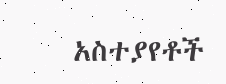አስተያየቶች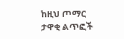ከዚህ ጦማር ታዋቂ ልጥፎች